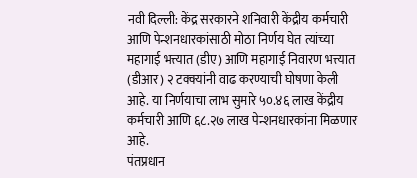नवी दिल्ली: केंद्र सरकारने शनिवारी केंद्रीय कर्मचारी आणि पेन्शनधारकांसाठी मोठा निर्णय घेत त्यांच्या महागाई भत्त्यात (डीए) आणि महागाई निवारण भत्त्यात (डीआर) २ टक्क्यांनी वाढ करण्याची घोषणा केली आहे. या निर्णयाचा लाभ सुमारे ५०.४६ लाख केंद्रीय कर्मचारी आणि ६८.२७ लाख पेन्शनधारकांना मिळणार आहे.
पंतप्रधान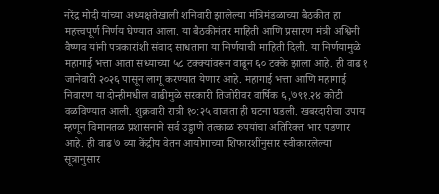नरेंद्र मोदी यांच्या अध्यक्षतेखाली शनिवारी झालेल्या मंत्रिमंडळाच्या बैठकीत हा महत्त्वपूर्ण निर्णय घेण्यात आला. या बैठकीनंतर माहिती आणि प्रसारण मंत्री अश्विनी वैष्णव यांनी पत्रकारांशी संवाद साधताना या निर्णयाची माहिती दिली. या निर्णयामुळे महागाई भत्ता आता सध्याच्या ५८ टक्क्यांवरून वाढून ६० टक्के झाला आहे. ही वाढ १ जानेवारी २०२६ पासून लागू करण्यात येणार आहे. महागाई भत्ता आणि महागाई निवारण या दोन्हीमधील वाढीमुळे सरकारी तिजोरीवर वार्षिक ६,७९१.२४ कोटी वळविण्यात आली. शुक्रवारी रात्री १०:२५ वाजता ही घटना घडली. खबरदारीचा उपाय म्हणून विमानतळ प्रशासनाने सर्व उड्डाणे तत्काळ रुपयांचा अतिरिक्त भार पडणार आहे. ही वाढ ७ व्या केंद्रीय वेतन आयोगाच्या शिफारशींनुसार स्वीकारलेल्या सूत्रानुसार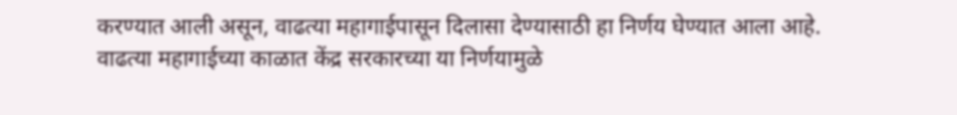करण्यात आली असून, वाढत्या महागाईपासून दिलासा देण्यासाठी हा निर्णय घेण्यात आला आहे.
वाढत्या महागाईच्या काळात केंद्र सरकारच्या या निर्णयामुळे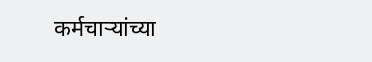कर्मचाऱ्यांच्या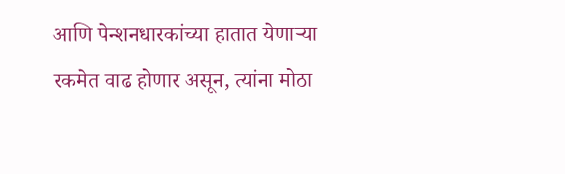आणि पेन्शनधारकांच्या हातात येणाऱ्या रकमेत वाढ होणार असून, त्यांना मोठा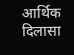आर्थिक दिलासा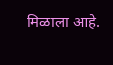मिळाला आहे.